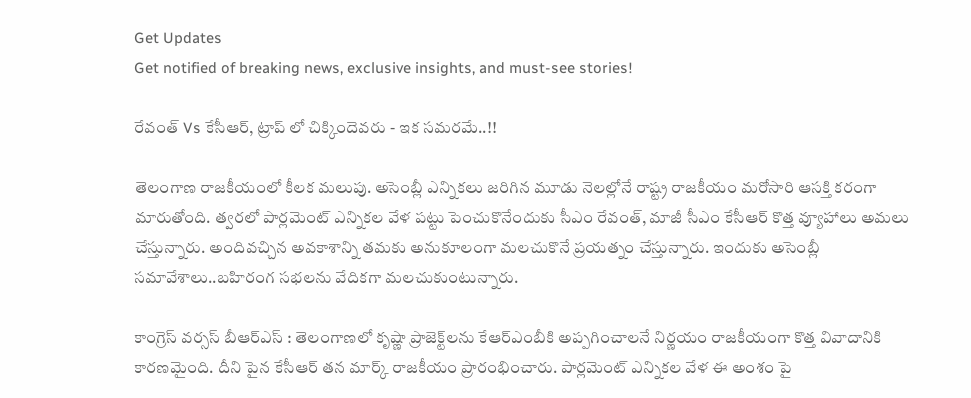Get Updates
Get notified of breaking news, exclusive insights, and must-see stories!

రేవంత్ Vs కేసీఆర్, ట్రాప్ లో చిక్కిందెవరు - ఇక సమరమే..!!

తెలంగాణ రాజకీయంలో కీలక మలుపు. అసెంబ్లీ ఎన్నికలు జరిగిన మూడు నెలల్లోనే రాష్ట్ర రాజకీయం మరోసారి ఆసక్తి కరంగా మారుతోంది. త్వరలో పార్లమెంట్ ఎన్నికల వేళ పట్టు పెంచుకొనేందుకు సీఎం రేవంత్, మాజీ సీఎం కేసీఆర్ కొత్త వ్యూహాలు అమలు చేస్తున్నారు. అందివచ్చిన అవకాశాన్ని తమకు అనుకూలంగా మలచుకొనే ప్రయత్నం చేస్తున్నారు. ఇందుకు అసెంబ్లీ సమావేశాలు..బహిరంగ సభలను వేదికగా మలచుకుంటున్నారు.

కాంగ్రెస్ వర్సస్ బీఆర్ఎస్ : తెలంగాణలో కృష్ణా ప్రాజెక్ట్‌లను కేఆర్‌ఎంబీకి అప్పగించాలనే నిర్ణయం రాజకీయంగా కొత్త వివాదానికి కారణమైంది. దీని పైన కేసీఆర్ తన మార్క్ రాజకీయం ప్రారంభించారు. పార్లమెంట్ ఎన్నికల వేళ ఈ అంశం పై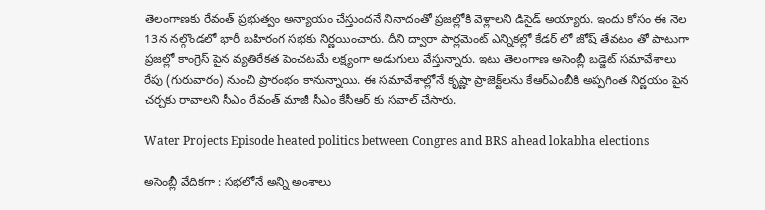తెలంగాణకు రేవంత్ ప్రభుత్వం అన్యాయం చేస్తుందనే నినాదంతో ప్రజల్లోకి వెళ్లాలని డిసైడ్ అయ్యారు. ఇందు కోసం ఈ నెల 13న నల్గొండలో భారీ బహిరంగ సభకు నిర్ణయించారు. దీని ద్వారా పార్లమెంట్ ఎన్నికల్లో కేడర్ లో జోష్ తేవటం తో పాటుగా ప్రజల్లో కాంగ్రెస్ పైన వ్యతిరేకత పెంచటమే లక్ష్యంగా అడుగులు వేస్తున్నారు. ఇటు తెలంగాణ అసెంబ్లీ బడ్జెట్ సమావేశాలు రేపు (గురువారం) నుంచి ప్రారంభం కానున్నాయి. ఈ సమావేశాల్లోనే కృష్ణా ప్రాజెక్ట్‌లను కేఆర్‌ఎంబీకి అప్పగింత నిర్ణయం పైన చర్చకు రావాలని సీఎం రేవంత్ మాజీ సీఎం కేసీఆర్ కు సవాల్ చేసారు.

Water Projects Episode heated politics between Congres and BRS ahead lokabha elections

అసెంబ్లీ వేదికగా : సభలోనే అన్ని అంశాలు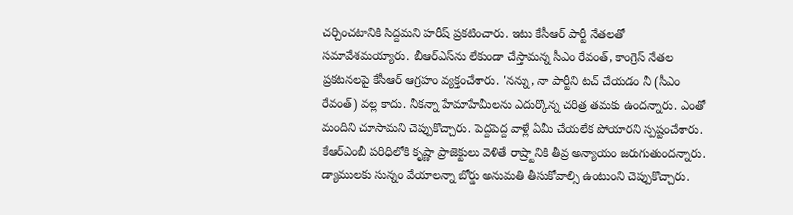చర్చించటానికి సిద్దమని హరీష్ ప్రకటించారు. ఇటు కేసీఆర్ పార్టీ నేతలతో సమావేశమయ్యారు. బీఆర్‌ఎస్‌ను లేకుండా చేస్తామన్న సీఎం రేవంత్‌, కాంగ్రెస్‌ నేతల ప్రకటనలపై కేసీఆర్‌ ఆగ్రహం వ్యక్తంచేశారు. 'నన్ను, నా పార్టీని టచ్‌ చేయడం నీ (సీఎం రేవంత్‌) వల్ల కాదు. నీకన్నా హేమాహేమీలను ఎదుర్కొన్న చరిత్ర తమకు ఉందన్నారు. ఎంతో మందిని చూసామని చెప్పుకొచ్చారు. పెద్దపెద్ద వాళ్లే ఏమీ చేయలేక పోయారని స్పష్టంచేశారు. కేఆర్‌ఎంబీ పరిధిలోకి కృష్ణా ప్రాజెక్టులు వెళితే రాష్ర్టానికి తీవ్ర అన్యాయం జరుగుతుందన్నారు. డ్యాములకు సున్నం వేయాలన్నా బోర్డు అనుమతి తీసుకోవాల్సి ఉంటుంని చెప్పుకొచ్చారు.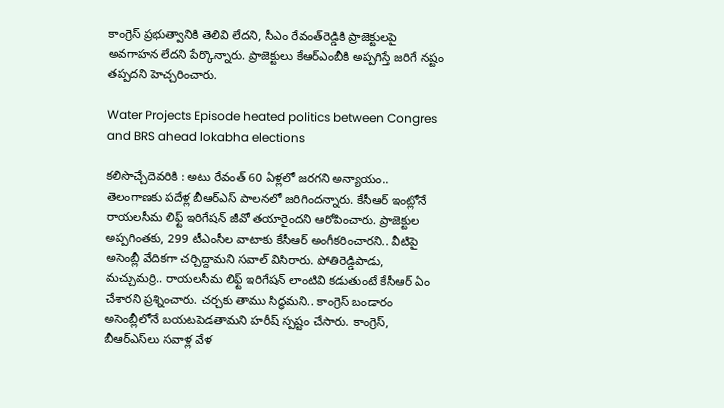కాంగ్రెస్‌ ప్రభుత్వానికి తెలివి లేదని, సీఎం రేవంత్‌రెడ్డికి ప్రాజెక్టులపై అవగాహన లేదని పేర్కొన్నారు. ప్రాజెక్టులు కేఆర్‌ఎంబీకి అప్పగిస్తే జరిగే నష్టం తప్పదని హెచ్చరించారు.

Water Projects Episode heated politics between Congres and BRS ahead lokabha elections

కలిసొచ్చేదెవరికి : అటు రేవంత్ 60 ఏళ్లలో జరగని అన్యాయం.. తెలంగాణకు పదేళ్ల బీఆర్ఎస్ పాలనలో జరిగిందన్నారు. కేసీఆర్ ఇంట్లోనే రాయలసీమ లిఫ్ట్ ఇరిగేషన్ జీవో తయారైందని ఆరోపించారు. ప్రాజెక్టుల అప్పగింతకు, 299 టీఎంసీల వాటాకు కేసీఆర్ అంగీకరించారని.. వీటిపై అసెంబ్లీ వేదికగా చర్చిద్దామని సవాల్ విసిరారు. పోతిరెడ్డిపాడు, మచ్చుమర్రి.. రాయలసీమ లిఫ్ట్ ఇరిగేషన్ లాంటివి కడుతుంటే కేసీఆర్ ఏం చేశారని ప్రశ్నించారు. చర్చకు తాము సిద్ధమని.. కాంగ్రెస్ బండారం అసెంబ్లీలోనే బయటపెడతామని హరీష్ స్పష్టం చేసారు. కాంగ్రెస్, బీఆర్ఎస్‌లు సవాళ్ల వేళ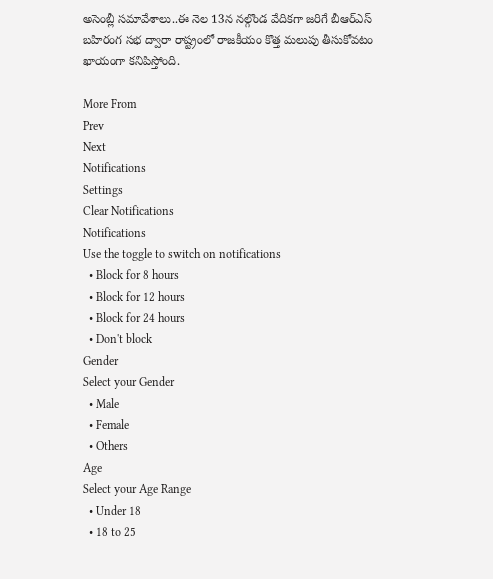అసెంబ్లీ సమావేశాలు..ఈ నెల 13న నల్గొండ వేదికగా జరిగే బీఆర్ఎస్ బహిరంగ సభ ద్వారా రాష్ట్రంలో రాజకీయం కొత్త మలుపు తీసుకోవటం ఖాయంగా కనిపిస్తోంది.

More From
Prev
Next
Notifications
Settings
Clear Notifications
Notifications
Use the toggle to switch on notifications
  • Block for 8 hours
  • Block for 12 hours
  • Block for 24 hours
  • Don't block
Gender
Select your Gender
  • Male
  • Female
  • Others
Age
Select your Age Range
  • Under 18
  • 18 to 25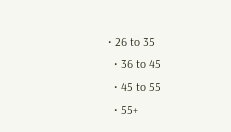• 26 to 35
  • 36 to 45
  • 45 to 55
  • 55+